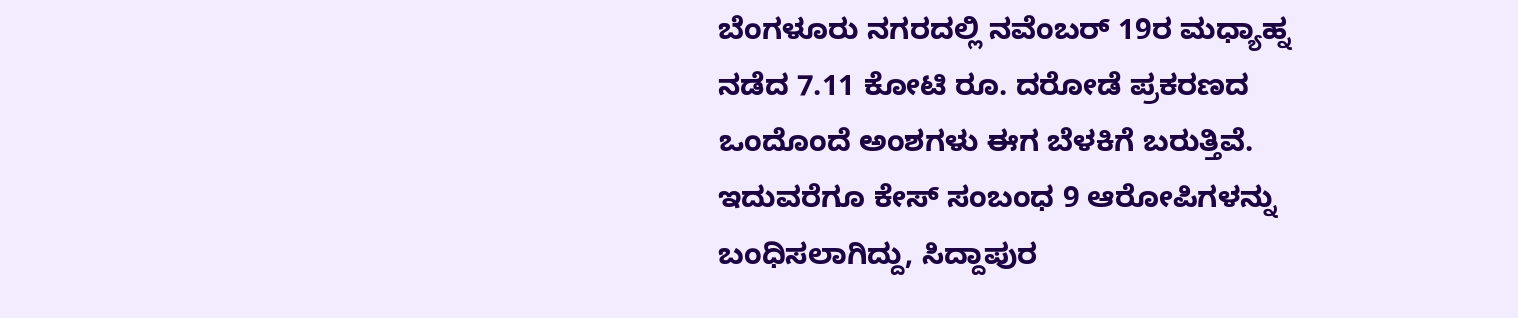ಬೆಂಗಳೂರು ನಗರದಲ್ಲಿ ನವೆಂಬರ್ 19ರ ಮಧ್ಯಾಹ್ನ ನಡೆದ 7.11 ಕೋಟಿ ರೂ. ದರೋಡೆ ಪ್ರಕರಣದ ಒಂದೊಂದೆ ಅಂಶಗಳು ಈಗ ಬೆಳಕಿಗೆ ಬರುತ್ತಿವೆ. ಇದುವರೆಗೂ ಕೇಸ್ ಸಂಬಂಧ 9 ಆರೋಪಿಗಳನ್ನು ಬಂಧಿಸಲಾಗಿದ್ದು, ಸಿದ್ದಾಪುರ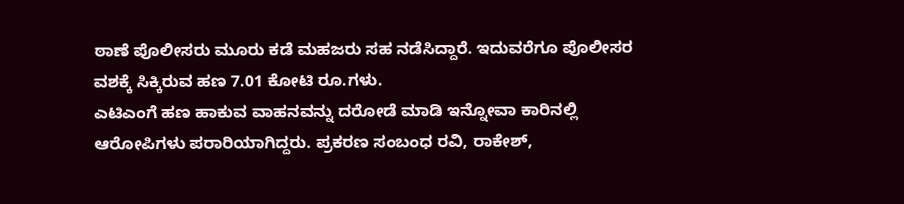ಠಾಣೆ ಪೊಲೀಸರು ಮೂರು ಕಡೆ ಮಹಜರು ಸಹ ನಡೆಸಿದ್ದಾರೆ. ಇದುವರೆಗೂ ಪೊಲೀಸರ ವಶಕ್ಕೆ ಸಿಕ್ಕಿರುವ ಹಣ 7.01 ಕೋಟಿ ರೂ.ಗಳು.
ಎಟಿಎಂಗೆ ಹಣ ಹಾಕುವ ವಾಹನವನ್ನು ದರೋಡೆ ಮಾಡಿ ಇನ್ನೋವಾ ಕಾರಿನಲ್ಲಿ ಆರೋಪಿಗಳು ಪರಾರಿಯಾಗಿದ್ದರು. ಪ್ರಕರಣ ಸಂಬಂಧ ರವಿ, ರಾಕೇಶ್,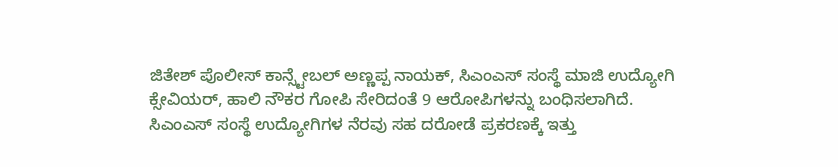ಜಿತೇಶ್ ಪೊಲೀಸ್ ಕಾನ್ಸ್ಟೇಬಲ್ ಅಣ್ಣಪ್ಪ ನಾಯಕ್, ಸಿಎಂಎಸ್ ಸಂಸ್ಥೆ ಮಾಜಿ ಉದ್ಯೋಗಿ ಕ್ಸೇವಿಯರ್, ಹಾಲಿ ನೌಕರ ಗೋಪಿ ಸೇರಿದಂತೆ 9 ಆರೋಪಿಗಳನ್ನು ಬಂಧಿಸಲಾಗಿದೆ.
ಸಿಎಂಎಸ್ ಸಂಸ್ಥೆ ಉದ್ಯೋಗಿಗಳ ನೆರವು ಸಹ ದರೋಡೆ ಪ್ರಕರಣಕ್ಕೆ ಇತ್ತು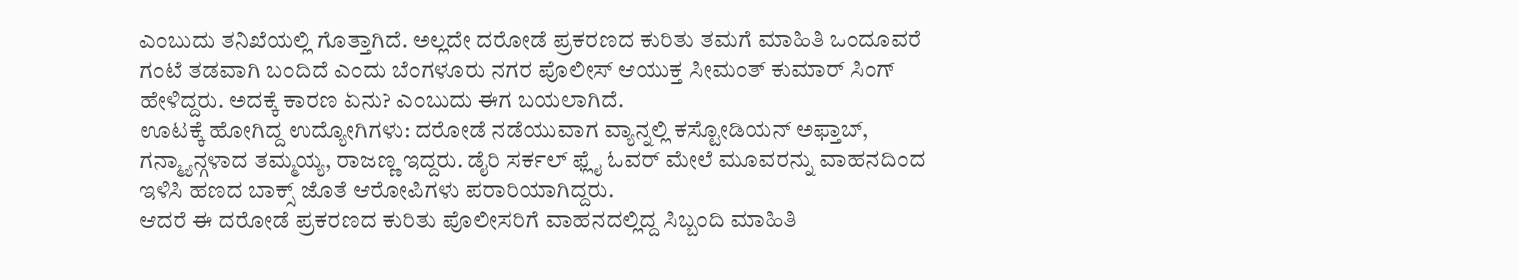ಎಂಬುದು ತನಿಖೆಯಲ್ಲಿ ಗೊತ್ತಾಗಿದೆ. ಅಲ್ಲದೇ ದರೋಡೆ ಪ್ರಕರಣದ ಕುರಿತು ತಮಗೆ ಮಾಹಿತಿ ಒಂದೂವರೆ ಗಂಟೆ ತಡವಾಗಿ ಬಂದಿದೆ ಎಂದು ಬೆಂಗಳೂರು ನಗರ ಪೊಲೀಸ್ ಆಯುಕ್ತ ಸೀಮಂತ್ ಕುಮಾರ್ ಸಿಂಗ್ ಹೇಳಿದ್ದರು. ಅದಕ್ಕೆ ಕಾರಣ ಏನು? ಎಂಬುದು ಈಗ ಬಯಲಾಗಿದೆ.
ಊಟಕ್ಕೆ ಹೋಗಿದ್ದ ಉದ್ಯೋಗಿಗಳು: ದರೋಡೆ ನಡೆಯುವಾಗ ವ್ಯಾನ್ನಲ್ಲಿ ಕಸ್ಟೋಡಿಯನ್ ಅಫ್ತಾಬ್, ಗನ್ಮ್ಯಾನ್ಗಳಾದ ತಮ್ಮಯ್ಯ, ರಾಜಣ್ಣ ಇದ್ದರು. ಡೈರಿ ಸರ್ಕಲ್ ಫ್ಲೈ ಓವರ್ ಮೇಲೆ ಮೂವರನ್ನು ವಾಹನದಿಂದ ಇಳಿಸಿ ಹಣದ ಬಾಕ್ಸ್ ಜೊತೆ ಆರೋಪಿಗಳು ಪರಾರಿಯಾಗಿದ್ದರು.
ಆದರೆ ಈ ದರೋಡೆ ಪ್ರಕರಣದ ಕುರಿತು ಪೊಲೀಸರಿಗೆ ವಾಹನದಲ್ಲಿದ್ದ ಸಿಬ್ಬಂದಿ ಮಾಹಿತಿ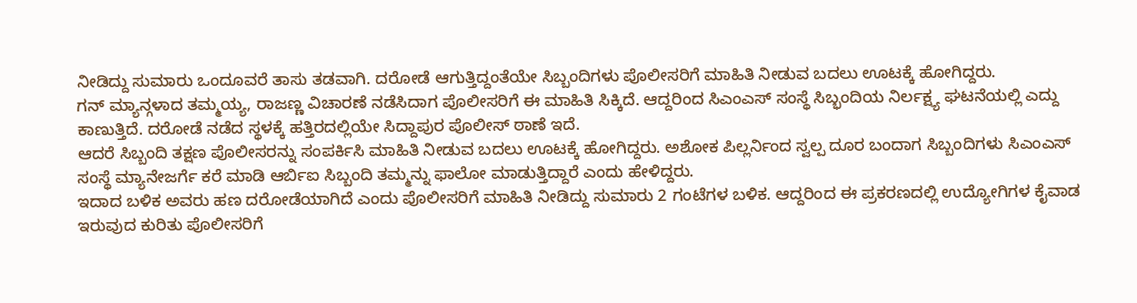ನೀಡಿದ್ದು ಸುಮಾರು ಒಂದೂವರೆ ತಾಸು ತಡವಾಗಿ. ದರೋಡೆ ಆಗುತ್ತಿದ್ದಂತೆಯೇ ಸಿಬ್ಬಂದಿಗಳು ಪೊಲೀಸರಿಗೆ ಮಾಹಿತಿ ನೀಡುವ ಬದಲು ಊಟಕ್ಕೆ ಹೋಗಿದ್ದರು.
ಗನ್ ಮ್ಯಾನ್ಗಳಾದ ತಮ್ಮಯ್ಯ, ರಾಜಣ್ಣ ವಿಚಾರಣೆ ನಡೆಸಿದಾಗ ಪೊಲೀಸರಿಗೆ ಈ ಮಾಹಿತಿ ಸಿಕ್ಕಿದೆ. ಆದ್ದರಿಂದ ಸಿಎಂಎಸ್ ಸಂಸ್ಥೆ ಸಿಬ್ಭಂದಿಯ ನಿರ್ಲಕ್ಷ್ಯ ಘಟನೆಯಲ್ಲಿ ಎದ್ದು ಕಾಣುತ್ತಿದೆ. ದರೋಡೆ ನಡೆದ ಸ್ಥಳಕ್ಕೆ ಹತ್ತಿರದಲ್ಲಿಯೇ ಸಿದ್ದಾಪುರ ಪೊಲೀಸ್ ಠಾಣೆ ಇದೆ.
ಆದರೆ ಸಿಬ್ಬಂದಿ ತಕ್ಷಣ ಪೊಲೀಸರನ್ನು ಸಂಪರ್ಕಿಸಿ ಮಾಹಿತಿ ನೀಡುವ ಬದಲು ಊಟಕ್ಕೆ ಹೋಗಿದ್ದರು. ಅಶೋಕ ಪಿಲ್ಲರ್ನಿಂದ ಸ್ವಲ್ಪ ದೂರ ಬಂದಾಗ ಸಿಬ್ಬಂದಿಗಳು ಸಿಎಂಎಸ್ ಸಂಸ್ಥೆ ಮ್ಯಾನೇಜರ್ಗೆ ಕರೆ ಮಾಡಿ ಆರ್ಬಿಐ ಸಿಬ್ಬಂದಿ ತಮ್ಮನ್ನು ಫಾಲೋ ಮಾಡುತ್ತಿದ್ದಾರೆ ಎಂದು ಹೇಳಿದ್ದರು.
ಇದಾದ ಬಳಿಕ ಅವರು ಹಣ ದರೋಡೆಯಾಗಿದೆ ಎಂದು ಪೊಲೀಸರಿಗೆ ಮಾಹಿತಿ ನೀಡಿದ್ದು ಸುಮಾರು 2 ಗಂಟೆಗಳ ಬಳಿಕ. ಆದ್ದರಿಂದ ಈ ಪ್ರಕರಣದಲ್ಲಿ ಉದ್ಯೋಗಿಗಳ ಕೈವಾಡ ಇರುವುದ ಕುರಿತು ಪೊಲೀಸರಿಗೆ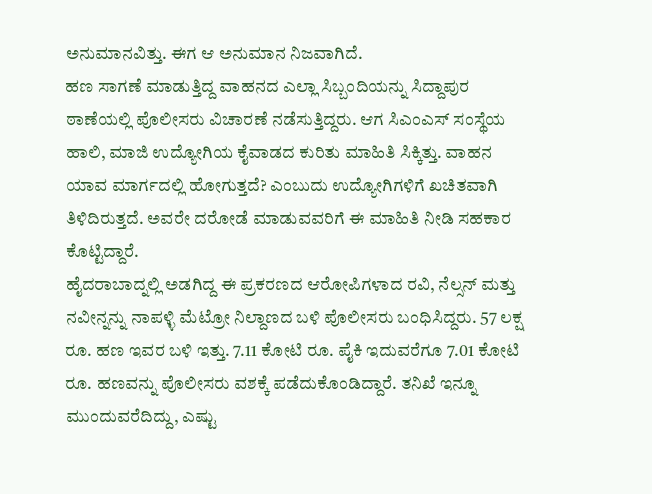ಅನುಮಾನವಿತ್ತು. ಈಗ ಆ ಅನುಮಾನ ನಿಜವಾಗಿದೆ.
ಹಣ ಸಾಗಣೆ ಮಾಡುತ್ತಿದ್ದ ವಾಹನದ ಎಲ್ಲಾ ಸಿಬ್ಬಂದಿಯನ್ನು ಸಿದ್ದಾಪುರ ಠಾಣೆಯಲ್ಲಿ ಪೊಲೀಸರು ವಿಚಾರಣೆ ನಡೆಸುತ್ತಿದ್ದರು. ಆಗ ಸಿಎಂಎಸ್ ಸಂಸ್ಥೆಯ ಹಾಲಿ, ಮಾಜಿ ಉದ್ಯೋಗಿಯ ಕೈವಾಡದ ಕುರಿತು ಮಾಹಿತಿ ಸಿಕ್ಕಿತ್ತು. ವಾಹನ ಯಾವ ಮಾರ್ಗದಲ್ಲಿ ಹೋಗುತ್ತದೆ? ಎಂಬುದು ಉದ್ಯೋಗಿಗಳಿಗೆ ಖಚಿತವಾಗಿ ತಿಳಿದಿರುತ್ತದೆ. ಅವರೇ ದರೋಡೆ ಮಾಡುವವರಿಗೆ ಈ ಮಾಹಿತಿ ನೀಡಿ ಸಹಕಾರ ಕೊಟ್ಟಿದ್ದಾರೆ.
ಹೈದರಾಬಾದ್ನಲ್ಲಿ ಅಡಗಿದ್ದ ಈ ಪ್ರಕರಣದ ಆರೋಪಿಗಳಾದ ರವಿ, ನೆಲ್ಸನ್ ಮತ್ತು ನವೀನ್ನನ್ನು ನಾಪಳ್ಳಿ ಮೆಟ್ರೋ ನಿಲ್ದಾಣದ ಬಳಿ ಪೊಲೀಸರು ಬಂಧಿಸಿದ್ದರು. 57 ಲಕ್ಷ ರೂ. ಹಣ ಇವರ ಬಳಿ ಇತ್ತು. 7.11 ಕೋಟಿ ರೂ. ಪೈಕಿ ಇದುವರೆಗೂ 7.01 ಕೋಟಿ ರೂ. ಹಣವನ್ನು ಪೊಲೀಸರು ವಶಕ್ಕೆ ಪಡೆದುಕೊಂಡಿದ್ದಾರೆ. ತನಿಖೆ ಇನ್ನೂ ಮುಂದುವರೆದಿದ್ದು, ಎಷ್ಟು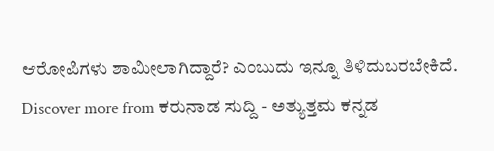ಆರೋಪಿಗಳು ಶಾಮೀಲಾಗಿದ್ದಾರೆ? ಎಂಬುದು ಇನ್ನೂ ತಿಳಿದುಬರಬೇಕಿದೆ.
Discover more from ಕರುನಾಡ ಸುದ್ದಿ - ಅತ್ಯುತ್ತಮ ಕನ್ನಡ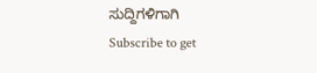ಸುದ್ದಿಗಳಿಗಾಗಿ
Subscribe to get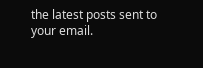the latest posts sent to your email.